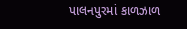પાલનપુરમાં કાળઝાળ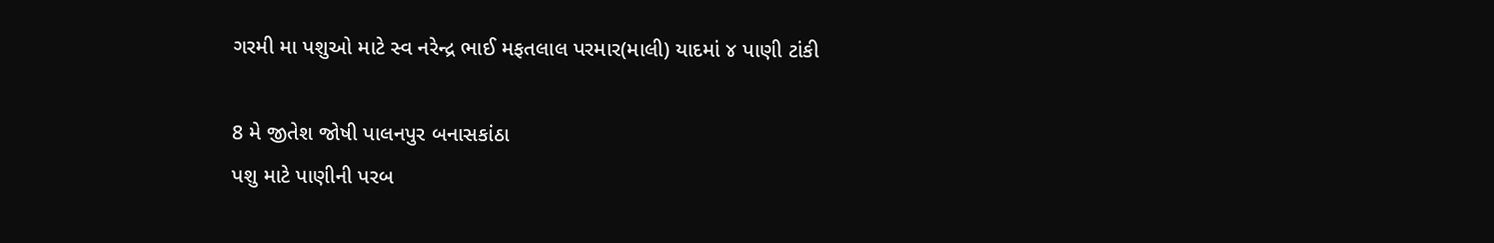ગરમી મા પશુઓ માટે સ્વ નરેન્દ્ર ભાઈ મફતલાલ પરમાર(માલી) યાદમાં ૪ પાણી ટાંકી

8 મે જીતેશ જોષી પાલનપુર બનાસકાંઠા
પશુ માટે પાણીની પરબ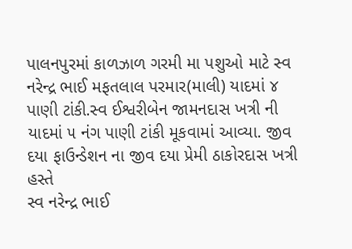પાલનપુરમાં કાળઝાળ ગરમી મા પશુઓ માટે સ્વ નરેન્દ્ર ભાઈ મફતલાલ પરમાર(માલી) યાદમાં ૪ પાણી ટાંકી.સ્વ ઈશ્વરીબેન જામનદાસ ખત્રી ની યાદમાં ૫ નંગ પાણી ટાંકી મૂકવામાં આવ્યા. જીવ દયા ફાઉન્ડેશન ના જીવ દયા પ્રેમી ઠાકોરદાસ ખત્રી હસ્તે
સ્વ નરેન્દ્ર ભાઈ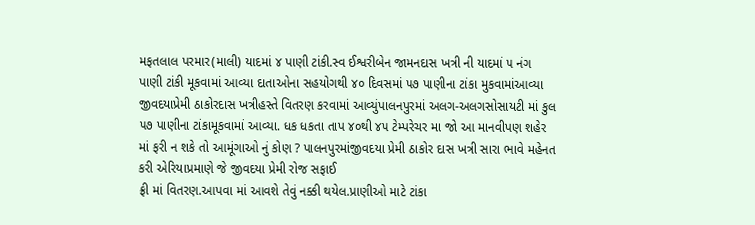મફતલાલ પરમાર(માલી) યાદમાં ૪ પાણી ટાંકી.સ્વ ઈશ્વરીબેન જામનદાસ ખત્રી ની યાદમાં ૫ નંગ પાણી ટાંકી મૂકવામાં આવ્યા દાતાઓના સહયોગથી ૪૦ દિવસમાં ૫૭ પાણીના ટાંકા મુકવામાંઆવ્યા જીવદયાપ્રેમી ઠાકોરદાસ ખત્રીહસ્તે વિતરણ કરવામાં આવ્યુંપાલનપુરમાં અલગ-અલગસોસાયટી માં કુલ ૫૭ પાણીના ટાંકામૂકવામાં આવ્યા. ધક ધકતા તાપ ૪૦થી ૪૫ ટેમ્પરેચર મા જો આ માનવીપણ શહેર માં ફરી ન શકે તો આમૂંગાઓ નું કોણ ? પાલનપુરમાંજીવદયા પ્રેમી ઠાકોર દાસ ખત્રી સારા ભાવે મહેનત કરી એરિયાપ્રમાણે જે જીવદયા પ્રેમી રોજ સફાઈ
ફ્રી માં વિતરણ.આપવા માં આવશે તેવું નક્કી થયેલ.પ્રાણીઓ માટે ટાંકા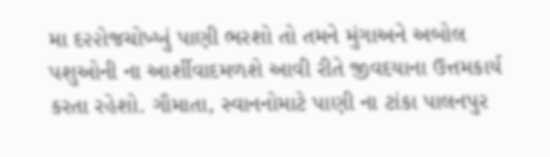મા દ૨૨ોજચોખ્ખું પાણી ભરશો તો તમને મુંગાઅને અબોલ પશુઓની ના આર્શીવાદમળશે આવી રીતે જીવદયાના ઉત્તમકાર્ય કરતા રહેશો. ગૌમાતા, સ્વાનનોમાટે પાણી ના ટાંકા પાલનપુર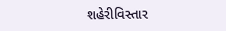શહેરીવિસ્તાર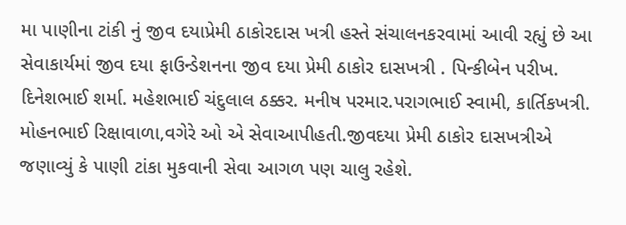મા પાણીના ટાંકી નું જીવ દયાપ્રેમી ઠાકોરદાસ ખત્રી હસ્તે સંચાલનકરવામાં આવી રહ્યું છે આ સેવાકાર્યમાં જીવ દયા ફાઉન્ડેશનના જીવ દયા પ્રેમી ઠાકોર દાસખત્રી . પિન્કીબેન પરીખ. દિનેશભાઈ શર્મા. મહેશભાઈ ચંદુલાલ ઠક્કર. મનીષ પરમાર.પરાગભાઈ સ્વામી, કાર્તિકખત્રી. મોહનભાઈ રિક્ષાવાળા,વગેરે ઓ એ સેવાઆપીહતી.જીવદયા પ્રેમી ઠાકોર દાસખત્રીએ જણાવ્યું કે પાણી ટાંકા મુકવાની સેવા આગળ પણ ચાલુ રહેશે.